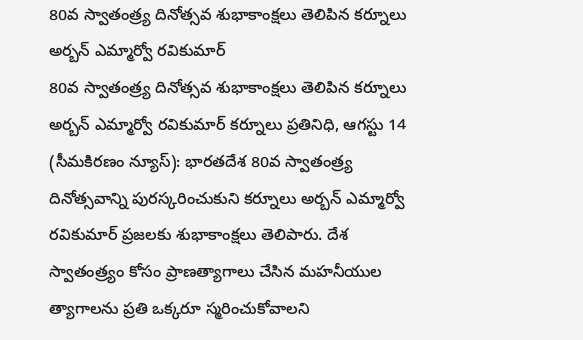80వ స్వాతంత్ర్య దినోత్సవ శుభాకాంక్షలు తెలిపిన కర్నూలు అర్బన్ ఎమ్మార్వో రవికుమార్
80వ స్వాతంత్ర్య దినోత్సవ శుభాకాంక్షలు తెలిపిన కర్నూలు అర్బన్ ఎమ్మార్వో రవికుమార్ కర్నూలు ప్రతినిధి, ఆగస్టు 14 (సీమకిరణం న్యూస్): భారతదేశ 80వ స్వాతంత్ర్య దినోత్సవాన్ని పురస్కరించుకుని కర్నూలు అర్బన్ ఎమ్మార్వో రవికుమార్ ప్రజలకు శుభాకాంక్షలు తెలిపారు. దేశ స్వాతంత్ర్యం కోసం ప్రాణత్యాగాలు చేసిన మహనీయుల త్యాగాలను ప్రతి ఒక్కరూ స్మరించుకోవాలని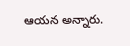ఆయన అన్నారు.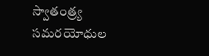స్వాతంత్ర్య సమరయోధుల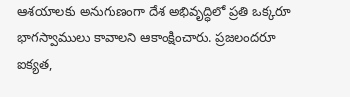ఆశయాలకు అనుగుణంగా దేశ అభివృద్ధిలో ప్రతి ఒక్కరూ భాగస్వాములు కావాలని ఆకాంక్షించారు. ప్రజలందరూ ఐక్యత,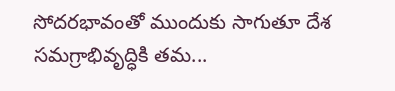సోదరభావంతో ముందుకు సాగుతూ దేశ సమగ్రాభివృద్ధికి తమ...